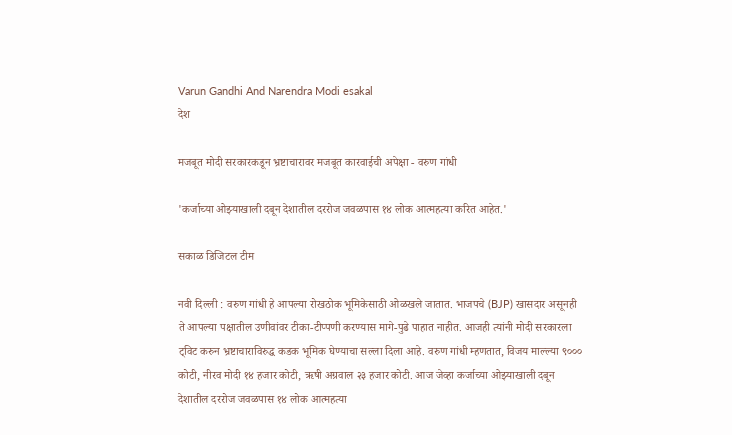Varun Gandhi And Narendra Modi esakal
देश

मजबूत मोदी सरकारकडून भ्रष्टाचारावर मजबूत कारवाईची अपेक्षा - वरुण गांधी

'कर्जाच्या ओझ्याखाली दबून देशातील दररोज जवळपास १४ लोक आत्महत्या करित आहेत.'

सकाळ डिजिटल टीम

नवी दिल्ली : वरुण गांधी हे आपल्या रोखठोक भूमिकेसाठी ओळखले जातात. भाजपचे (BJP) खासदार असूनही ते आपल्या पक्षातील उणीवांवर टीका-टीप्पणी करण्यास मागे-पुढे पाहात नाहीत. आजही त्यांनी मोदी सरकारला ट्विट करुन भ्रष्टाचाराविरुद्ध कडक भूमिक घेण्याचा सल्ला दिला आहे. वरुण गांधी म्हणतात, विजय माल्ल्या ९००० कोटी, नीरव मोदी १४ हजार कोटी, ऋषी अग्रवाल २३ हजार कोटी. आज जेव्हा कर्जाच्या ओझ्याखाली दबून देशातील दररोज जवळपास १४ लोक आत्महत्या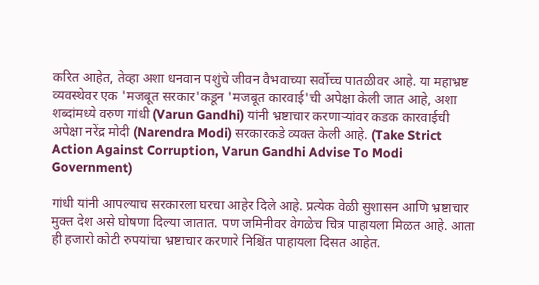करित आहेत, तेव्हा अशा धनवान पशुंचे जीवन वैभवाच्या सर्वोच्च पातळीवर आहे. या महाभ्रष्ट व्यवस्थेवर एक 'मजबूत सरकार'कडून 'मजबूत कारवाई'ची अपेक्षा केली जात आहे, अशा शब्दांमध्ये वरुण गांधी (Varun Gandhi) यांनी भ्रष्टाचार करणाऱ्यांवर कडक कारवाईची अपेक्षा नरेंद्र मोदी (Narendra Modi) सरकारकडे व्यक्त केली आहे. (Take Strict Action Against Corruption, Varun Gandhi Advise To Modi Government)

गांधी यांनी आपल्याच सरकारला घरचा आहेर दिले आहे. प्रत्येक वेळी सुशासन आणि भ्रष्टाचार मुक्त देश असे घोषणा दिल्या जातात. पण जमिनीवर वेगळेच चित्र पाहायला मिळत आहे. आता ही हजारो कोटी रुपयांचा भ्रष्टाचार करणारे निश्चिंत पाहायला दिसत आहेत.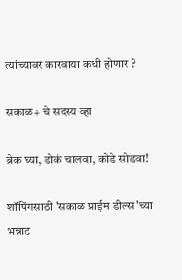त्यांच्यावर कारवाया कधी होणार ?

सकाळ+ चे सदस्य व्हा

ब्रेक घ्या, डोकं चालवा, कोडे सोडवा!

शॉपिंगसाठी 'सकाळ प्राईम डील्स'च्या भन्नाट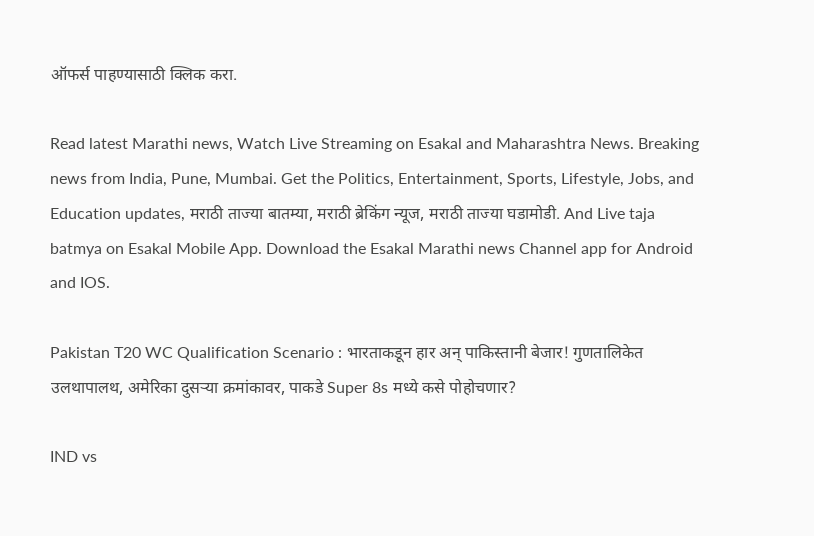ऑफर्स पाहण्यासाठी क्लिक करा.

Read latest Marathi news, Watch Live Streaming on Esakal and Maharashtra News. Breaking news from India, Pune, Mumbai. Get the Politics, Entertainment, Sports, Lifestyle, Jobs, and Education updates, मराठी ताज्या बातम्या, मराठी ब्रेकिंग न्यूज, मराठी ताज्या घडामोडी. And Live taja batmya on Esakal Mobile App. Download the Esakal Marathi news Channel app for Android and IOS.

Pakistan T20 WC Qualification Scenario : भारताकडून हार अन् पाकिस्तानी बेजार! गुणतालिकेत उलथापालथ, अमेरिका दुसऱ्या क्रमांकावर, पाकडे Super 8s मध्ये कसे पोहोचणार?

IND vs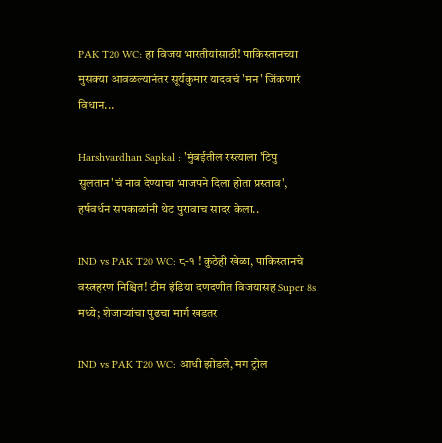PAK T20 WC: हा विजय भारतीयांसाठी! पाकिस्तानच्या मुसक्या आवळल्यानंतर सूर्यकुमार यादवचं 'मन' जिंकणारं विधान...

Harshvardhan Sapkal : 'मुंबईतील रस्त्याला 'टिपु सुलतान'चं नाव देण्याचा भाजपने दिला होता प्रस्ताव', हर्षवर्धन सपकाळांनी थेट पुरावाच सादर केला..

IND vs PAK T20 WC: ८-१ ! कुठेही खेळा, पाकिस्तानचे वस्त्रहरण निश्चित! टीम इंडिया दणदणीत विजयासह Super 8s मध्ये; शेजाऱ्यांचा पुढचा मार्ग खडतर

IND vs PAK T20 WC: आधी झोडले, मग ट्रोल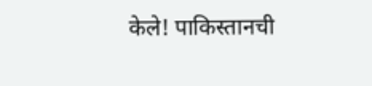केले! पाकिस्तानची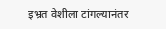इभ्रत वेशीला टांगल्यानंतर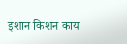इशान किशन काय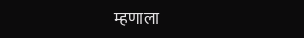म्हणाला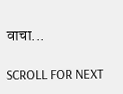वाचा...

SCROLL FOR NEXT